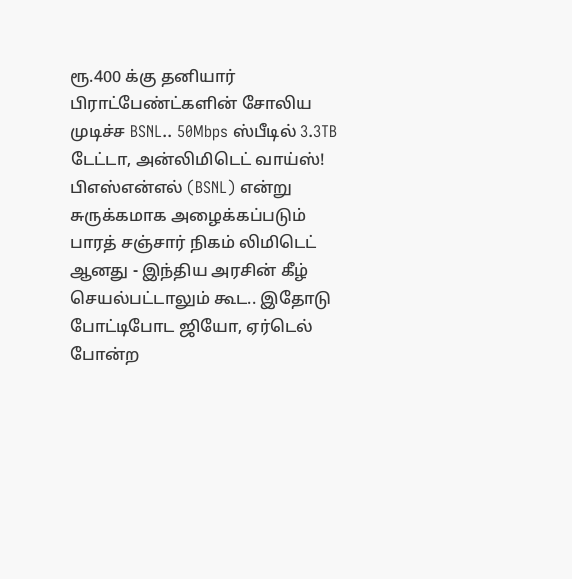ரூ.400 க்கு தனியார் பிராட்பேண்ட்களின் சோலிய முடிச்ச BSNL.. 50Mbps ஸ்பீடில் 3.3TB டேட்டா, அன்லிமிடெட் வாய்ஸ்!
பிஎஸ்என்எல் (BSNL) என்று சுருக்கமாக அழைக்கப்படும் பாரத் சஞ்சார் நிகம் லிமிடெட் ஆனது - இந்திய அரசின் கீழ் செயல்பட்டாலும் கூட.. இதோடு போட்டிபோட ஜியோ, ஏர்டெல் போன்ற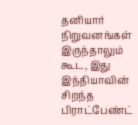தனியார் நிறுவனங்கள் இருந்தாலும் கூட, இது இந்தியாவின் சிறந்த பிராட்பேண்ட்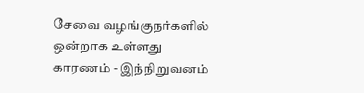சேவை வழங்குநர்களில் ஒன்றாக உள்ளது
காரணம் - இந்நிறுவனம்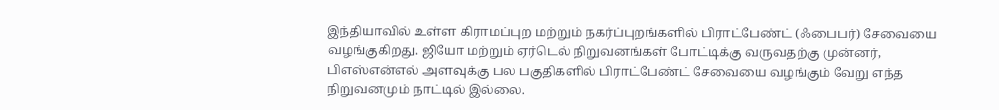இந்தியாவில் உள்ள கிராமப்புற மற்றும் நகர்ப்புறங்களில் பிராட்பேண்ட் (ஃபைபர்) சேவையை வழங்குகிறது. ஜியோ மற்றும் ஏர்டெல் நிறுவனங்கள் போட்டிக்கு வருவதற்கு முன்னர், பிஎஸ்என்எல் அளவுக்கு பல பகுதிகளில் பிராட்பேண்ட் சேவையை வழங்கும் வேறு எந்த நிறுவனமும் நாட்டில் இல்லை.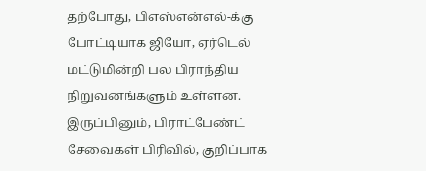தற்போது, பிஎஸ்என்எல்-க்கு போட்டியாக ஜியோ, ஏர்டெல் மட்டுமின்றி பல பிராந்திய நிறுவனங்களும் உள்ளன. இருப்பினும், பிராட்பேண்ட் சேவைகள் பிரிவில், குறிப்பாக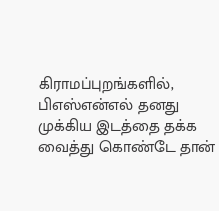கிராமப்புறங்களில், பிஎஸ்என்எல் தனது முக்கிய இடத்தை தக்க வைத்து கொண்டே தான்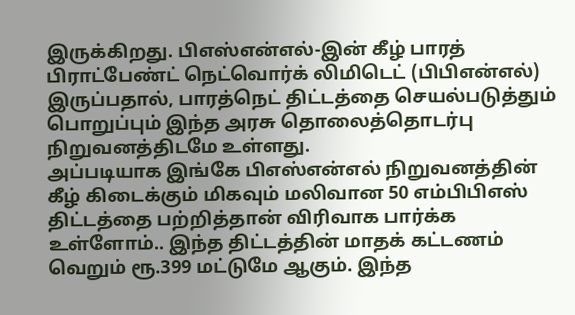இருக்கிறது. பிஎஸ்என்எல்-இன் கீழ் பாரத் பிராட்பேண்ட் நெட்வொர்க் லிமிடெட் (பிபிஎன்எல்) இருப்பதால், பாரத்நெட் திட்டத்தை செயல்படுத்தும் பொறுப்பும் இந்த அரசு தொலைத்தொடர்பு நிறுவனத்திடமே உள்ளது.
அப்படியாக இங்கே பிஎஸ்என்எல் நிறுவனத்தின் கீழ் கிடைக்கும் மிகவும் மலிவான 50 எம்பிபிஎஸ் திட்டத்தை பற்றித்தான் விரிவாக பார்க்க உள்ளோம்.. இந்த திட்டத்தின் மாதக் கட்டணம் வெறும் ரூ.399 மட்டுமே ஆகும். இந்த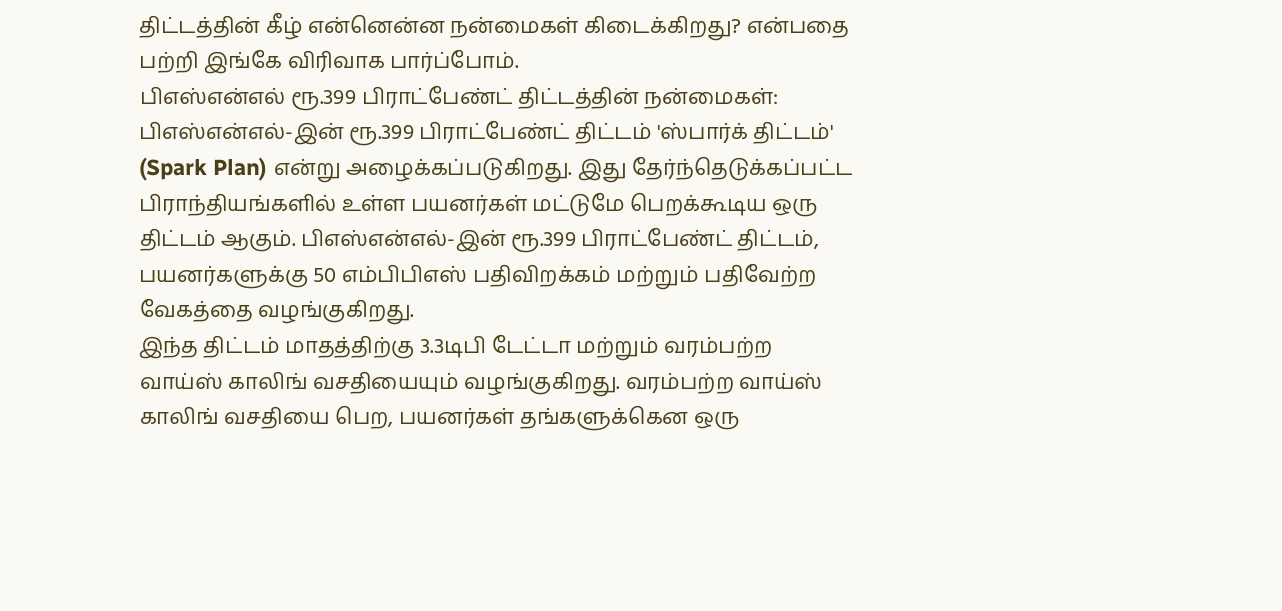திட்டத்தின் கீழ் என்னென்ன நன்மைகள் கிடைக்கிறது? என்பதை பற்றி இங்கே விரிவாக பார்ப்போம்.
பிஎஸ்என்எல் ரூ.399 பிராட்பேண்ட் திட்டத்தின் நன்மைகள்: பிஎஸ்என்எல்-இன் ரூ.399 பிராட்பேண்ட் திட்டம் 'ஸ்பார்க் திட்டம்' (Spark Plan) என்று அழைக்கப்படுகிறது. இது தேர்ந்தெடுக்கப்பட்ட பிராந்தியங்களில் உள்ள பயனர்கள் மட்டுமே பெறக்கூடிய ஒரு திட்டம் ஆகும். பிஎஸ்என்எல்-இன் ரூ.399 பிராட்பேண்ட் திட்டம், பயனர்களுக்கு 50 எம்பிபிஎஸ் பதிவிறக்கம் மற்றும் பதிவேற்ற வேகத்தை வழங்குகிறது.
இந்த திட்டம் மாதத்திற்கு 3.3டிபி டேட்டா மற்றும் வரம்பற்ற வாய்ஸ் காலிங் வசதியையும் வழங்குகிறது. வரம்பற்ற வாய்ஸ் காலிங் வசதியை பெற, பயனர்கள் தங்களுக்கென ஒரு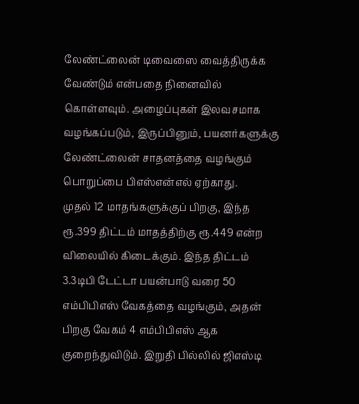லேண்ட்லைன் டிவைஸை வைத்திருக்க வேண்டும் என்பதை நினைவில் கொள்ளவும். அழைப்புகள் இலவசமாக வழங்கப்படும், இருப்பினும், பயனர்களுக்கு லேண்ட்லைன் சாதனத்தை வழங்கும் பொறுப்பை பிஎஸ்என்எல் ஏற்காது.
முதல் 12 மாதங்களுக்குப் பிறகு, இந்த ரூ.399 திட்டம் மாதத்திற்கு ரூ.449 என்ற விலையில் கிடைக்கும். இந்த திட்டம் 3.3டிபி டேட்டா பயன்பாடு வரை 50 எம்பிபிஎஸ் வேகத்தை வழங்கும், அதன் பிறகு வேகம் 4 எம்பிபிஎஸ் ஆக குறைந்துவிடும். இறுதி பில்லில் ஜிஎஸ்டி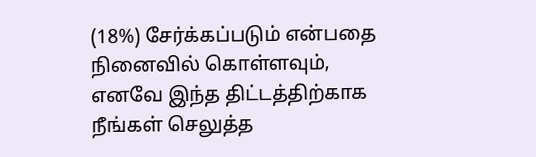(18%) சேர்க்கப்படும் என்பதை நினைவில் கொள்ளவும், எனவே இந்த திட்டத்திற்காக நீங்கள் செலுத்த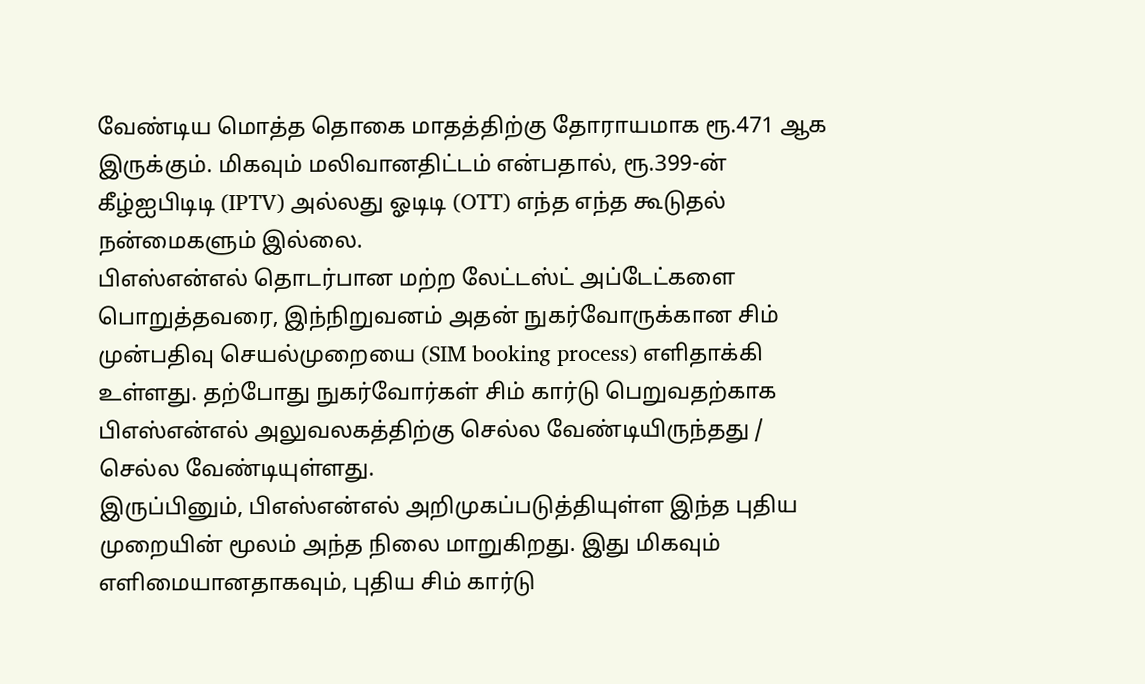வேண்டிய மொத்த தொகை மாதத்திற்கு தோராயமாக ரூ.471 ஆக இருக்கும். மிகவும் மலிவானதிட்டம் என்பதால், ரூ.399-ன் கீழ்ஐபிடிடி (IPTV) அல்லது ஓடிடி (OTT) எந்த எந்த கூடுதல் நன்மைகளும் இல்லை.
பிஎஸ்என்எல் தொடர்பான மற்ற லேட்டஸ்ட் அப்டேட்களை பொறுத்தவரை, இந்நிறுவனம் அதன் நுகர்வோருக்கான சிம் முன்பதிவு செயல்முறையை (SIM booking process) எளிதாக்கி உள்ளது. தற்போது நுகர்வோர்கள் சிம் கார்டு பெறுவதற்காக பிஎஸ்என்எல் அலுவலகத்திற்கு செல்ல வேண்டியிருந்தது / செல்ல வேண்டியுள்ளது.
இருப்பினும், பிஎஸ்என்எல் அறிமுகப்படுத்தியுள்ள இந்த புதிய முறையின் மூலம் அந்த நிலை மாறுகிறது. இது மிகவும் எளிமையானதாகவும், புதிய சிம் கார்டு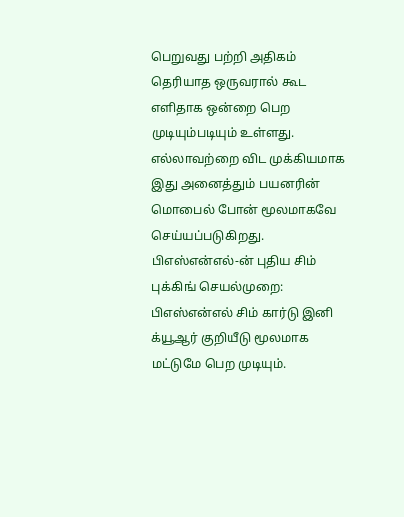பெறுவது பற்றி அதிகம் தெரியாத ஒருவரால் கூட எளிதாக ஒன்றை பெற முடியும்படியும் உள்ளது. எல்லாவற்றை விட முக்கியமாக இது அனைத்தும் பயனரின் மொபைல் போன் மூலமாகவே செய்யப்படுகிறது.
பிஎஸ்என்எல்-ன் புதிய சிம் புக்கிங் செயல்முறை: பிஎஸ்என்எல் சிம் கார்டு இனி க்யூஆர் குறியீடு மூலமாக மட்டுமே பெற முடியும்.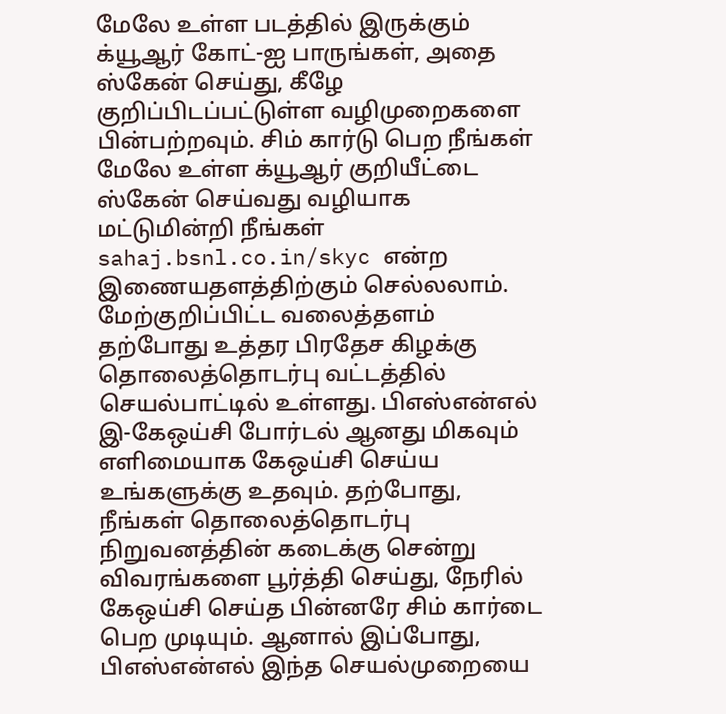மேலே உள்ள படத்தில் இருக்கும் க்யூஆர் கோட்-ஐ பாருங்கள், அதை ஸ்கேன் செய்து, கீழே குறிப்பிடப்பட்டுள்ள வழிமுறைகளை பின்பற்றவும். சிம் கார்டு பெற நீங்கள் மேலே உள்ள க்யூஆர் குறியீட்டை ஸ்கேன் செய்வது வழியாக மட்டுமின்றி நீங்கள் sahaj.bsnl.co.in/skyc என்ற இணையதளத்திற்கும் செல்லலாம்.
மேற்குறிப்பிட்ட வலைத்தளம் தற்போது உத்தர பிரதேச கிழக்கு தொலைத்தொடர்பு வட்டத்தில் செயல்பாட்டில் உள்ளது. பிஎஸ்என்எல் இ-கேஒய்சி போர்டல் ஆனது மிகவும் எளிமையாக கேஒய்சி செய்ய உங்களுக்கு உதவும். தற்போது, நீங்கள் தொலைத்தொடர்பு நிறுவனத்தின் கடைக்கு சென்று விவரங்களை பூர்த்தி செய்து, நேரில் கேஒய்சி செய்த பின்னரே சிம் கார்டை பெற முடியும். ஆனால் இப்போது, பிஎஸ்என்எல் இந்த செயல்முறையை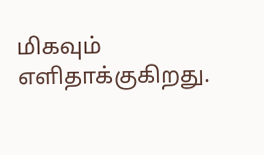மிகவும் எளிதாக்குகிறது.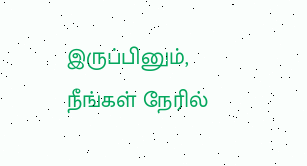இருப்பினும், நீங்கள் நேரில்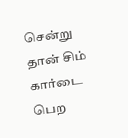சென்று தான் சிம் கார்டை பெற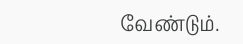வேண்டும்.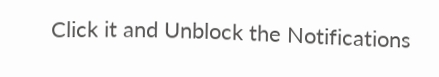Click it and Unblock the Notifications